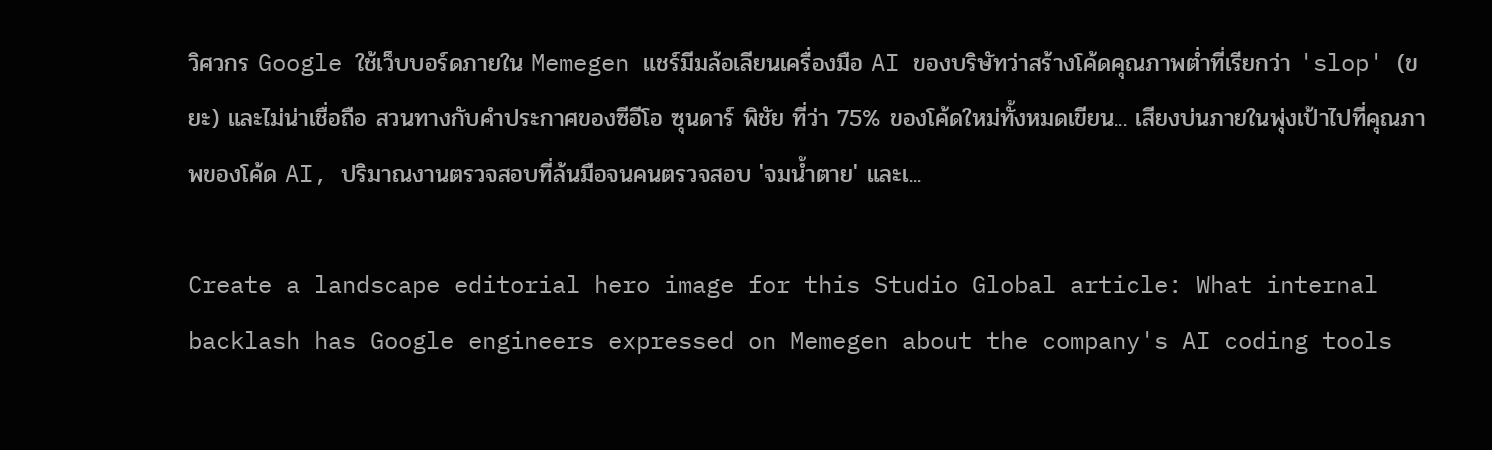วิศวกร Google ใช้เว็บบอร์ดภายใน Memegen แชร์มีมล้อเลียนเครื่องมือ AI ของบริษัทว่าสร้างโค้ดคุณภาพต่ำที่เรียกว่า 'slop' (ขยะ) และไม่น่าเชื่อถือ สวนทางกับคำประกาศของซีอีโอ ซุนดาร์ พิชัย ที่ว่า 75% ของโค้ดใหม่ทั้งหมดเขียน... เสียงบ่นภายในพุ่งเป้าไปที่คุณภาพของโค้ด AI, ปริมาณงานตรวจสอบที่ล้นมือจนคนตรวจสอบ 'จมน้ำตาย' และเ...

Create a landscape editorial hero image for this Studio Global article: What internal backlash has Google engineers expressed on Memegen about the company's AI coding tools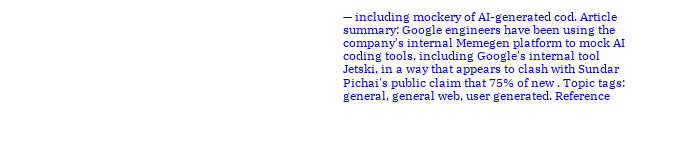— including mockery of AI-generated cod. Article summary: Google engineers have been using the company's internal Memegen platform to mock AI coding tools, including Google's internal tool Jetski, in a way that appears to clash with Sundar Pichai's public claim that 75% of new . Topic tags: general, general web, user generated. Reference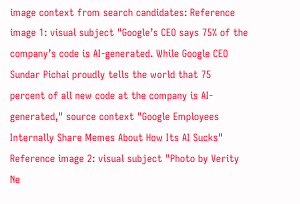image context from search candidates: Reference image 1: visual subject "Google’s CEO says 75% of the company’s code is AI-generated. While Google CEO Sundar Pichai proudly tells the world that 75 percent of all new code at the company is AI-generated," source context "Google Employees Internally Share Memes About How Its AI Sucks" Reference image 2: visual subject "Photo by Verity Ne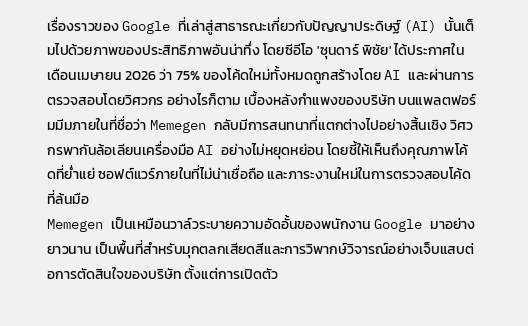เรื่องราวของ Google ที่เล่าสู่สาธารณะเกี่ยวกับปัญญาประดิษฐ์ (AI) นั้นเต็มไปด้วยภาพของประสิทธิภาพอันน่าทึ่ง โดยซีอีโอ 'ซุนดาร์ พิชัย' ได้ประกาศในเดือนเมษายน 2026 ว่า 75% ของโค้ดใหม่ทั้งหมดถูกสร้างโดย AI และผ่านการตรวจสอบโดยวิศวกร อย่างไรก็ตาม เบื้องหลังกำแพงของบริษัท บนแพลตฟอร์มมีมภายในที่ชื่อว่า Memegen กลับมีการสนทนาที่แตกต่างไปอย่างสิ้นเชิง วิศวกรพากันล้อเลียนเครื่องมือ AI อย่างไม่หยุดหย่อน โดยชี้ให้เห็นถึงคุณภาพโค้ดที่ย่ำแย่ ซอฟต์แวร์ภายในที่ไม่น่าเชื่อถือ และภาระงานใหม่ในการตรวจสอบโค้ดที่ล้นมือ
Memegen เป็นเหมือนวาล์วระบายความอัดอั้นของพนักงาน Google มาอย่างยาวนาน เป็นพื้นที่สำหรับมุกตลกเสียดสีและการวิพากษ์วิจารณ์อย่างเจ็บแสบต่อการตัดสินใจของบริษัท ตั้งแต่การเปิดตัว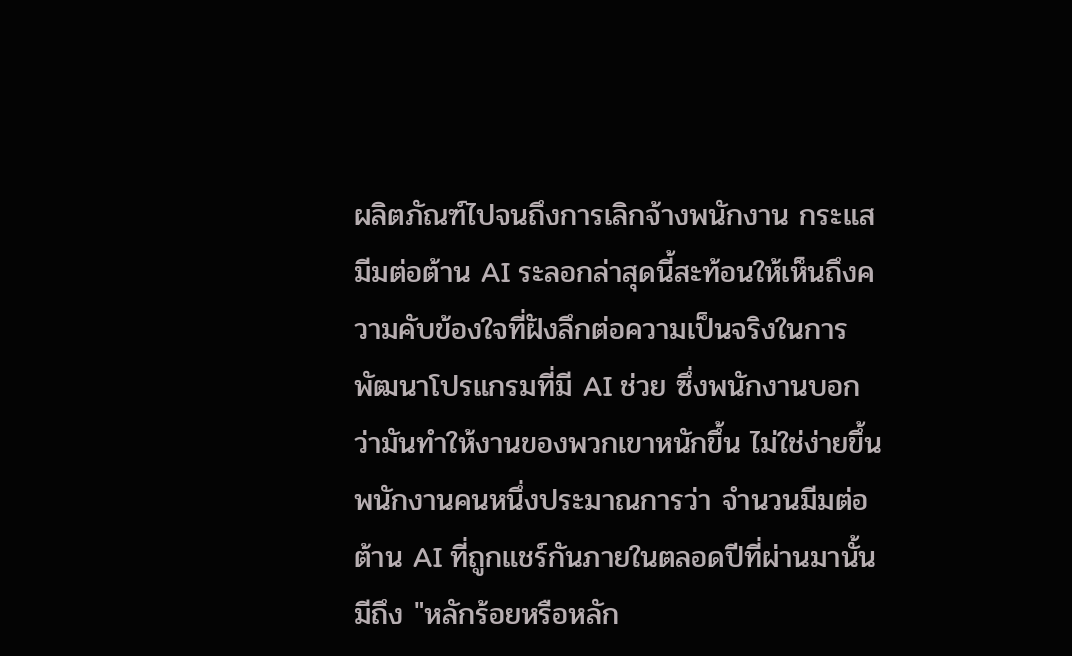ผลิตภัณฑ์ไปจนถึงการเลิกจ้างพนักงาน กระแสมีมต่อต้าน AI ระลอกล่าสุดนี้สะท้อนให้เห็นถึงความคับข้องใจที่ฝังลึกต่อความเป็นจริงในการพัฒนาโปรแกรมที่มี AI ช่วย ซึ่งพนักงานบอกว่ามันทำให้งานของพวกเขาหนักขึ้น ไม่ใช่ง่ายขึ้น
พนักงานคนหนึ่งประมาณการว่า จำนวนมีมต่อต้าน AI ที่ถูกแชร์กันภายในตลอดปีที่ผ่านมานั้นมีถึง "หลักร้อยหรือหลัก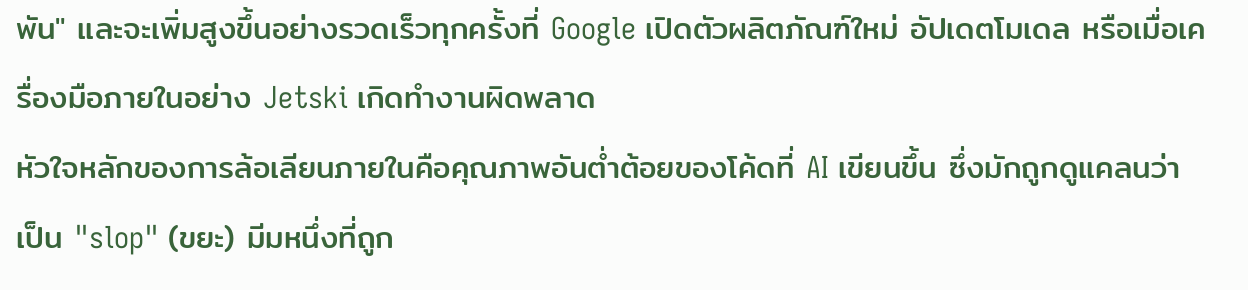พัน" และจะเพิ่มสูงขึ้นอย่างรวดเร็วทุกครั้งที่ Google เปิดตัวผลิตภัณฑ์ใหม่ อัปเดตโมเดล หรือเมื่อเครื่องมือภายในอย่าง Jetski เกิดทำงานผิดพลาด
หัวใจหลักของการล้อเลียนภายในคือคุณภาพอันต่ำต้อยของโค้ดที่ AI เขียนขึ้น ซึ่งมักถูกดูแคลนว่าเป็น "slop" (ขยะ) มีมหนึ่งที่ถูก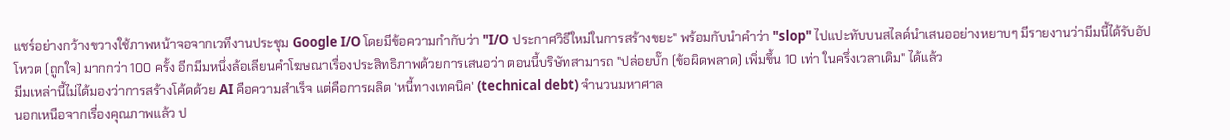แชร์อย่างกว้างขวางใช้ภาพหน้าจอจากเวทีงานประชุม Google I/O โดยมีข้อความกำกับว่า "I/O ประกาศวิธีใหม่ในการสร้างขยะ" พร้อมกับนำคำว่า "slop" ไปแปะทับบนสไลด์นำเสนออย่างหยาบๆ มีรายงานว่ามีมนี้ได้รับอัปโหวต (ถูกใจ) มากกว่า 100 ครั้ง อีกมีมหนึ่งล้อเลียนคำโฆษณาเรื่องประสิทธิภาพด้วยการเสนอว่า ตอนนี้บริษัทสามารถ "ปล่อยบั๊ก (ข้อผิดพลาด) เพิ่มขึ้น 10 เท่า ในครึ่งเวลาเดิม" ได้แล้ว
มีมเหล่านี้ไม่ได้มองว่าการสร้างโค้ดด้วย AI คือความสำเร็จ แต่คือการผลิต 'หนี้ทางเทคนิค' (technical debt) จำนวนมหาศาล
นอกเหนือจากเรื่องคุณภาพแล้ว ป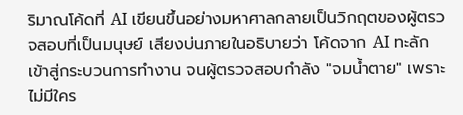ริมาณโค้ดที่ AI เขียนขึ้นอย่างมหาศาลกลายเป็นวิกฤตของผู้ตรวจสอบที่เป็นมนุษย์ เสียงบ่นภายในอธิบายว่า โค้ดจาก AI ทะลักเข้าสู่กระบวนการทำงาน จนผู้ตรวจสอบกำลัง "จมน้ำตาย" เพราะไม่มีใคร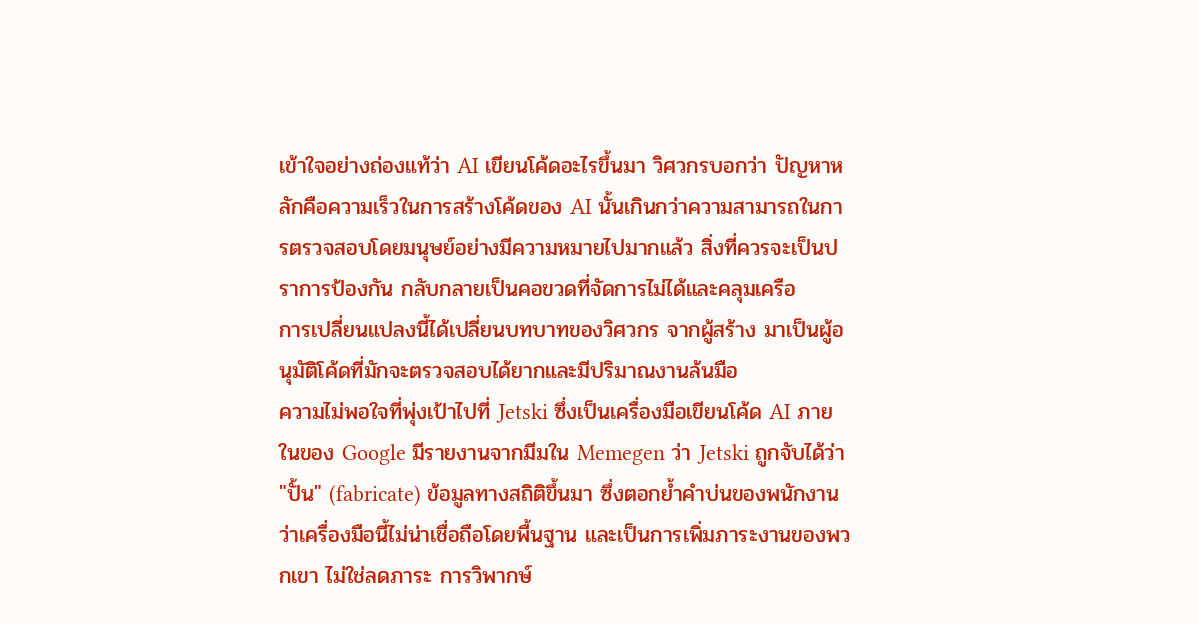เข้าใจอย่างถ่องแท้ว่า AI เขียนโค้ดอะไรขึ้นมา วิศวกรบอกว่า ปัญหาหลักคือความเร็วในการสร้างโค้ดของ AI นั้นเกินกว่าความสามารถในการตรวจสอบโดยมนุษย์อย่างมีความหมายไปมากแล้ว สิ่งที่ควรจะเป็นปราการป้องกัน กลับกลายเป็นคอขวดที่จัดการไม่ได้และคลุมเครือ
การเปลี่ยนแปลงนี้ได้เปลี่ยนบทบาทของวิศวกร จากผู้สร้าง มาเป็นผู้อนุมัติโค้ดที่มักจะตรวจสอบได้ยากและมีปริมาณงานล้นมือ
ความไม่พอใจที่พุ่งเป้าไปที่ Jetski ซึ่งเป็นเครื่องมือเขียนโค้ด AI ภายในของ Google มีรายงานจากมีมใน Memegen ว่า Jetski ถูกจับได้ว่า "ปั้น" (fabricate) ข้อมูลทางสถิติขึ้นมา ซึ่งตอกย้ำคำบ่นของพนักงานว่าเครื่องมือนี้ไม่น่าเชื่อถือโดยพื้นฐาน และเป็นการเพิ่มภาระงานของพวกเขา ไม่ใช่ลดภาระ การวิพากษ์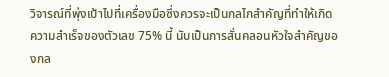วิจารณ์ที่พุ่งเป้าไปที่เครื่องมือซึ่งควรจะเป็นกลไกสำคัญที่ทำให้เกิดความสำเร็จของตัวเลข 75% นี้ นับเป็นการสั่นคลอนหัวใจสำคัญของกล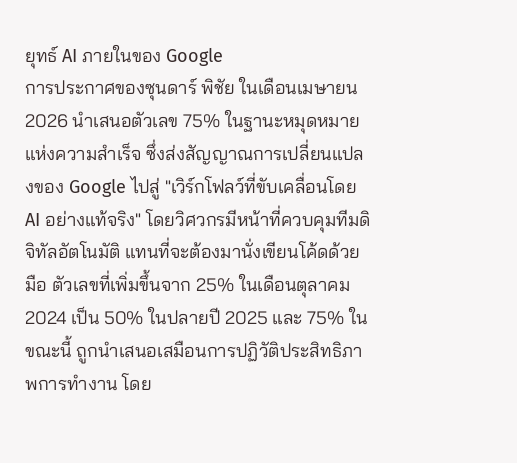ยุทธ์ AI ภายในของ Google
การประกาศของซุนดาร์ พิชัย ในเดือนเมษายน 2026 นำเสนอตัวเลข 75% ในฐานะหมุดหมายแห่งความสำเร็จ ซึ่งส่งสัญญาณการเปลี่ยนแปลงของ Google ไปสู่ "เวิร์กโฟลว์ที่ขับเคลื่อนโดย AI อย่างแท้จริง" โดยวิศวกรมีหน้าที่ควบคุมทีมดิจิทัลอัตโนมัติ แทนที่จะต้องมานั่งเขียนโค้ดด้วยมือ ตัวเลขที่เพิ่มขึ้นจาก 25% ในเดือนตุลาคม 2024 เป็น 50% ในปลายปี 2025 และ 75% ในขณะนี้ ถูกนำเสนอเสมือนการปฏิวัติประสิทธิภาพการทำงาน โดย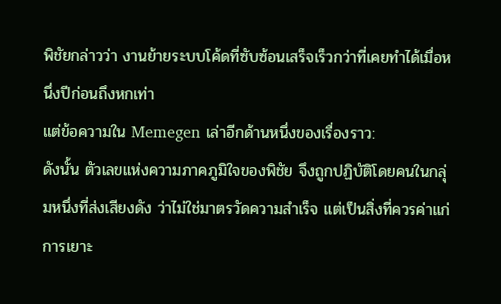พิชัยกล่าวว่า งานย้ายระบบโค้ดที่ซับซ้อนเสร็จเร็วกว่าที่เคยทำได้เมื่อหนึ่งปีก่อนถึงหกเท่า
แต่ข้อความใน Memegen เล่าอีกด้านหนึ่งของเรื่องราว:
ดังนั้น ตัวเลขแห่งความภาคภูมิใจของพิชัย จึงถูกปฏิบัติโดยคนในกลุ่มหนึ่งที่ส่งเสียงดัง ว่าไม่ใช่มาตรวัดความสำเร็จ แต่เป็นสิ่งที่ควรค่าแก่การเยาะ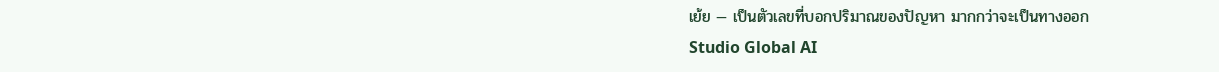เย้ย — เป็นตัวเลขที่บอกปริมาณของปัญหา มากกว่าจะเป็นทางออก
Studio Global AI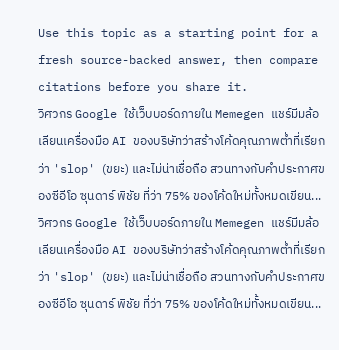Use this topic as a starting point for a fresh source-backed answer, then compare citations before you share it.
วิศวกร Google ใช้เว็บบอร์ดภายใน Memegen แชร์มีมล้อเลียนเครื่องมือ AI ของบริษัทว่าสร้างโค้ดคุณภาพต่ำที่เรียกว่า 'slop' (ขยะ) และไม่น่าเชื่อถือ สวนทางกับคำประกาศของซีอีโอ ซุนดาร์ พิชัย ที่ว่า 75% ของโค้ดใหม่ทั้งหมดเขียน...
วิศวกร Google ใช้เว็บบอร์ดภายใน Memegen แชร์มีมล้อเลียนเครื่องมือ AI ของบริษัทว่าสร้างโค้ดคุณภาพต่ำที่เรียกว่า 'slop' (ขยะ) และไม่น่าเชื่อถือ สวนทางกับคำประกาศของซีอีโอ ซุนดาร์ พิชัย ที่ว่า 75% ของโค้ดใหม่ทั้งหมดเขียน...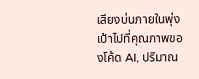เสียงบ่นภายในพุ่งเป้าไปที่คุณภาพของโค้ด AI, ปริมาณ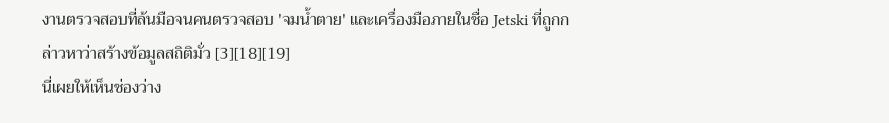งานตรวจสอบที่ล้นมือจนคนตรวจสอบ 'จมน้ำตาย' และเครื่องมือภายในชื่อ Jetski ที่ถูกกล่าวหาว่าสร้างข้อมูลสถิติมั่ว [3][18][19]
นี่เผยให้เห็นช่องว่าง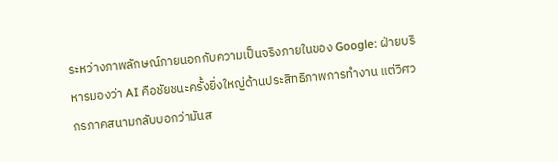ระหว่างภาพลักษณ์ภายนอกกับความเป็นจริงภายในของ Google: ฝ่ายบริหารมองว่า AI คือชัยชนะครั้งยิ่งใหญ่ด้านประสิทธิภาพการทำงาน แต่วิศวกรภาคสนามกลับบอกว่ามันส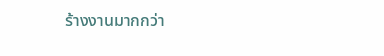ร้างงานมากกว่า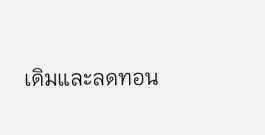เดิมและลดทอน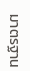มาตรฐาน